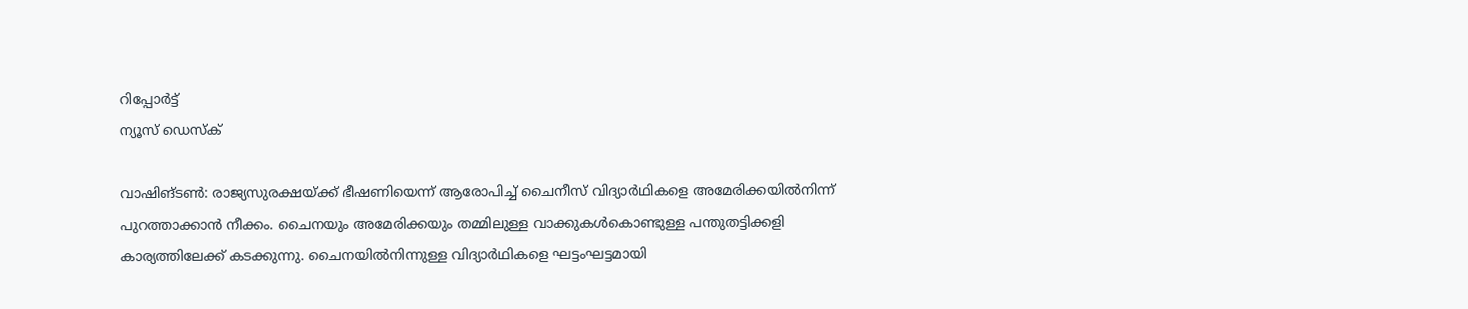റിപ്പോര്‍ട്ട്
ന്യൂസ് ഡെസ്ക്

വാഷിങ്ടണ്‍: രാജ്യസുരക്ഷയ്ക്ക് ഭീഷണിയെന്ന് ആരോപിച്ച് ചൈനീസ് വിദ്യാര്‍ഥികളെ അമേരിക്കയില്‍നിന്ന് പുറത്താക്കാന്‍ നീക്കം. ചൈനയും അമേരിക്കയും തമ്മിലുള്ള വാക്കുകള്‍കൊണ്ടുള്ള പന്തുതട്ടിക്കളി കാര്യത്തിലേക്ക് കടക്കുന്നു. ചൈനയില്‍നിന്നുള്ള വിദ്യാര്‍ഥികളെ ഘട്ടംഘട്ടമായി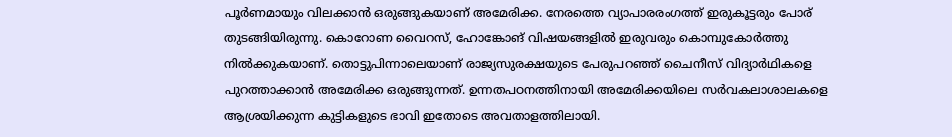പൂര്‍ണമായും വിലക്കാന്‍ ഒരുങ്ങുകയാണ് അമേരിക്ക. നേരത്തെ വ്യാപാരരംഗത്ത് ഇരുകൂട്ടരും പോര് തുടങ്ങിയിരുന്നു. കൊറോണ വൈറസ്, ഹോങ്കോങ് വിഷയങ്ങളില്‍ ഇരുവരും കൊമ്പുകോര്‍ത്തു നില്‍ക്കുകയാണ്. തൊട്ടുപിന്നാലെയാണ് രാജ്യസുരക്ഷയുടെ പേരുപറഞ്ഞ് ചൈനീസ് വിദ്യാര്‍ഥികളെ പുറത്താക്കാന്‍ അമേരിക്ക ഒരുങ്ങുന്നത്. ഉന്നതപഠനത്തിനായി അമേരിക്കയിലെ സര്‍വകലാശാലകളെ ആശ്രയിക്കുന്ന കുട്ടികളുടെ ഭാവി ഇതോടെ അവതാളത്തിലായി.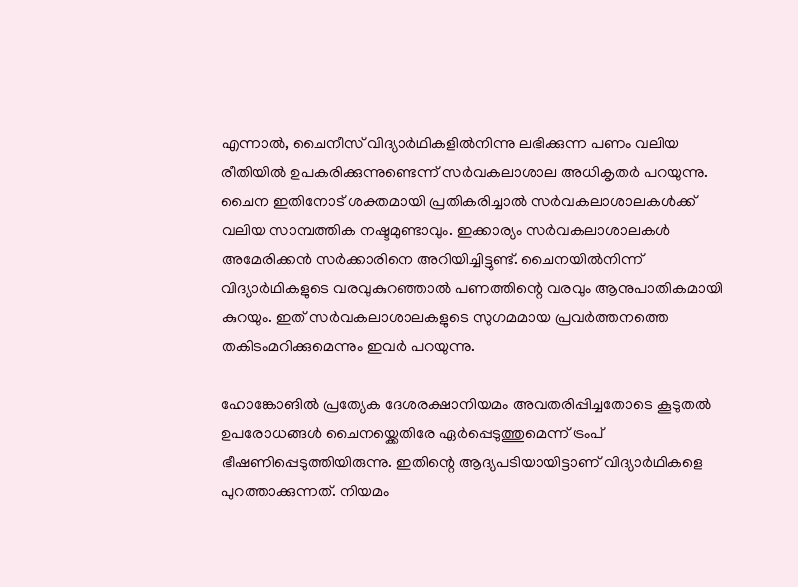എന്നാല്‍, ചൈനീസ് വിദ്യാര്‍ഥികളില്‍നിന്നു ലഭിക്കുന്ന പണം വലിയ രീതിയില്‍ ഉപകരിക്കുന്നുണ്ടെന്ന് സര്‍വകലാശാല അധികൃതര്‍ പറയുന്നു. ചൈന ഇതിനോട് ശക്തമായി പ്രതികരിച്ചാല്‍ സര്‍വകലാശാലകള്‍ക്ക് വലിയ സാമ്പത്തിക നഷ്ടമുണ്ടാവും. ഇക്കാര്യം സര്‍വകലാശാലകള്‍ അമേരിക്കന്‍ സര്‍ക്കാരിനെ അറിയിച്ചിട്ടുണ്ട്. ചൈനയില്‍നിന്ന് വിദ്യാര്‍ഥികളുടെ വരവുകുറഞ്ഞാല്‍ പണത്തിന്റെ വരവും ആനുപാതികമായി കുറയും. ഇത് സര്‍വകലാശാലകളുടെ സുഗമമായ പ്രവര്‍ത്തനത്തെ തകിടംമറിക്കുമെന്നും ഇവര്‍ പറയുന്നു.

ഹോങ്കോങില്‍ പ്രത്യേക ദേശരക്ഷാനിയമം അവതരിപ്പിച്ചതോടെ കൂടുതല്‍ ഉപരോധങ്ങള്‍ ചൈനയ്ക്കെതിരേ ഏര്‍പ്പെടുത്തുമെന്ന് ട്രംപ് ഭീഷണിപ്പെടുത്തിയിരുന്നു. ഇതിന്റെ ആദ്യപടിയായിട്ടാണ് വിദ്യാര്‍ഥികളെ പുറത്താക്കുന്നത്. നിയമം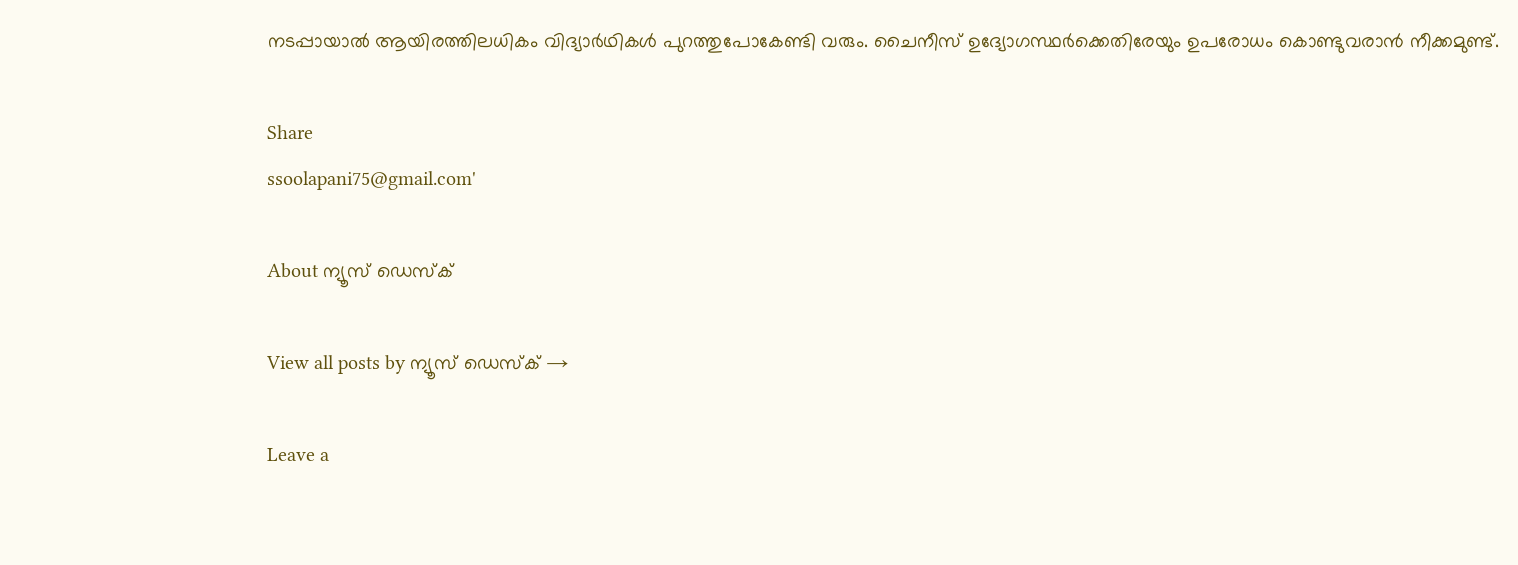നടപ്പായാല്‍ ആയിരത്തിലധികം വിദ്യാര്‍ഥികള്‍ പുറത്തുപോകേണ്ടി വരും. ചൈനീസ് ഉദ്യോഗസ്ഥര്‍ക്കെതിരേയും ഉപരോധം കൊണ്ടുവരാന്‍ നീക്കമുണ്ട്.

Share
ssoolapani75@gmail.com'

About ന്യൂസ് ഡെസ്ക്

View all posts by ന്യൂസ് ഡെസ്ക് →

Leave a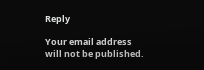Reply

Your email address will not be published.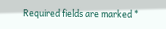Required fields are marked *